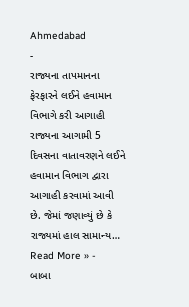Ahmedabad
-
રાજ્યના તાપમાનના ફેરફારને લઈને હવામાન વિભાગે કરી આગાહી
રાજ્યના આગામી 5 દિવસના વાતાવરણને લઈને હવામાન વિભાગ દ્વારા આગાહી કરવામાં આવી છે. જેમાં જણાવ્યું છે કે રાજ્યમાં હાલ સામાન્ય…
Read More » -
બાબા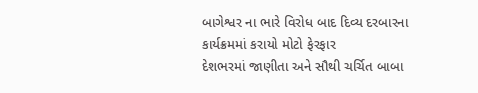બાગેશ્વર ના ભારે વિરોધ બાદ દિવ્ય દરબારના કાર્યક્રમમાં કરાયો મોટો ફેરફાર
દેશભરમાં જાણીતા અને સૌથી ચર્ચિત બાબા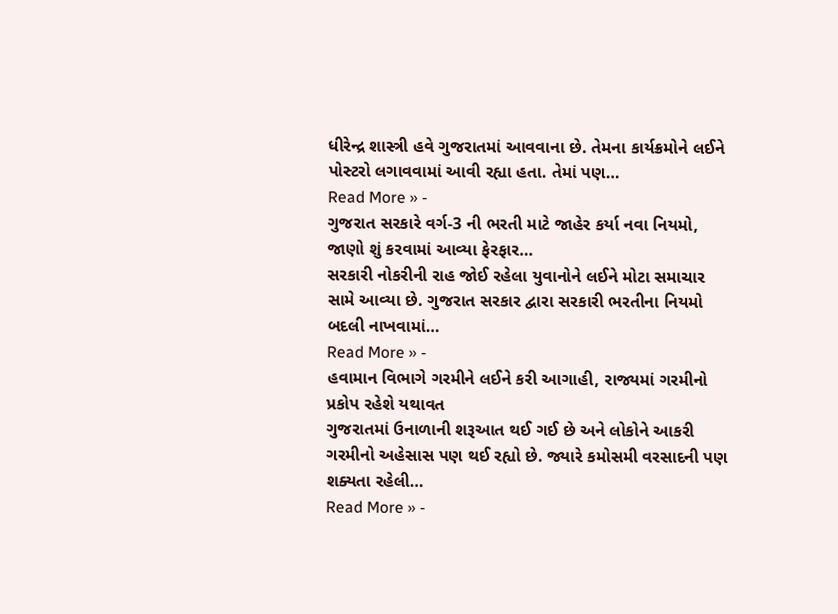ધીરેન્દ્ર શાસ્ત્રી હવે ગુજરાતમાં આવવાના છે. તેમના કાર્યક્રમોને લઈને પોસ્ટરો લગાવવામાં આવી રહ્યા હતા. તેમાં પણ…
Read More » -
ગુજરાત સરકારે વર્ગ-3 ની ભરતી માટે જાહેર કર્યા નવા નિયમો, જાણો શું કરવામાં આવ્યા ફેરફાર…
સરકારી નોકરીની રાહ જોઈ રહેલા યુવાનોને લઈને મોટા સમાચાર સામે આવ્યા છે. ગુજરાત સરકાર દ્વારા સરકારી ભરતીના નિયમો બદલી નાખવામાં…
Read More » -
હવામાન વિભાગે ગરમીને લઈને કરી આગાહી, રાજ્યમાં ગરમીનો પ્રકોપ રહેશે યથાવત
ગુજરાતમાં ઉનાળાની શરૂઆત થઈ ગઈ છે અને લોકોને આકરી ગરમીનો અહેસાસ પણ થઈ રહ્યો છે. જ્યારે કમોસમી વરસાદની પણ શક્યતા રહેલી…
Read More » -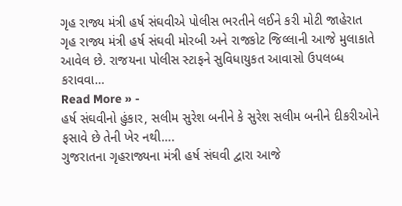ગૃહ રાજ્ય મંત્રી હર્ષ સંઘવીએ પોલીસ ભરતીને લઈને કરી મોટી જાહેરાત
ગૃહ રાજ્ય મંત્રી હર્ષ સંઘવી મોરબી અને રાજકોટ જિલ્લાની આજે મુલાકાતે આવેલ છે. રાજયના પોલીસ સ્ટાફને સુવિધાયુકત આવાસો ઉપલબ્ધ કરાવવા…
Read More » -
હર્ષ સંઘવીનો હુંકાર, સલીમ સુરેશ બનીને કે સુરેશ સલીમ બનીને દીકરીઓને ફસાવે છે તેની ખેર નથી….
ગુજરાતના ગૃહરાજ્યના મંત્રી હર્ષ સંઘવી દ્વારા આજે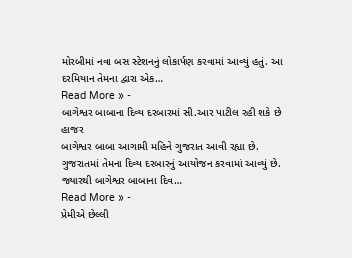મોરબીમાં નવા બસ સ્ટેશનનું લોકાર્પણ કરવામાં આવ્યું હતું. આ દરમિયાન તેમના દ્વારા એક…
Read More » -
બાગેશ્વર બાબાના દિવ્ય દરબારમાં સી.આર પાટીલ રહી શકે છે હાજર
બાગેશ્વર બાબા આગામી મહિને ગુજરાત આવી રહ્યા છે. ગુજરાતમાં તેમના દિવ્ય દરબારનું આયોજન કરવામાં આવ્યું છે. જ્યારથી બાગેશ્વર બાબાના દિવ…
Read More » -
પ્રેમીએ છેલ્લી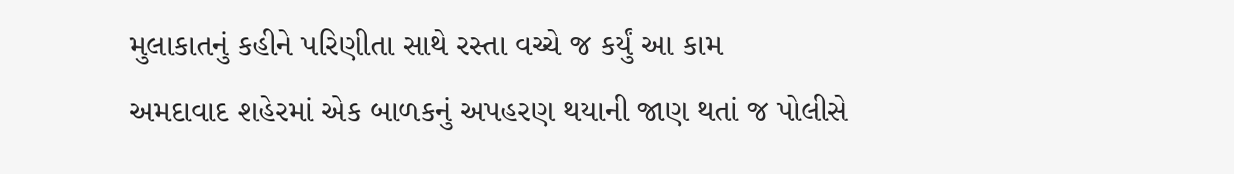મુલાકાતનું કહીને પરિણીતા સાથે રસ્તા વચ્ચે જ કર્યું આ કામ
અમદાવાદ શહેરમાં એક બાળકનું અપહરણ થયાની જાણ થતાં જ પોલીસે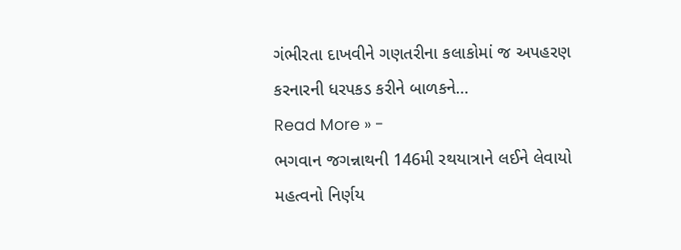ગંભીરતા દાખવીને ગણતરીના કલાકોમાં જ અપહરણ કરનારની ધરપકડ કરીને બાળકને…
Read More » -
ભગવાન જગન્નાથની 146મી રથયાત્રાને લઈને લેવાયો મહત્વનો નિર્ણય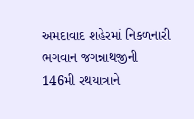અમદાવાદ શહેરમાં નિકળનારી ભગવાન જગન્નાથજીની 146મી રથયાત્રાને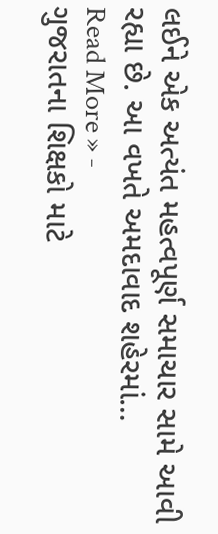લઈને એક અત્યંત મહત્વપૂર્ણ સમાચાર સામે આવી રહ્યા છે. આ વખતે અમદાવાદ શહેરમાં…
Read More » -
ગુજરાતના શિક્ષકો માટે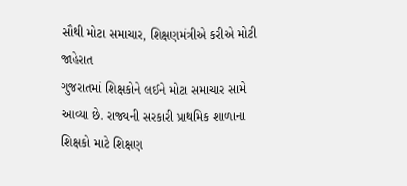સૌથી મોટા સમાચાર, શિક્ષણમંત્રીએ કરીએ મોટી જાહેરાત
ગુજરાતમાં શિક્ષકોને લઈને મોટા સમાચાર સામે આવ્યા છે. રાજ્યની સરકારી પ્રાથમિક શાળાના શિક્ષકો માટે શિક્ષણ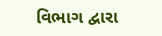વિભાગ દ્વારા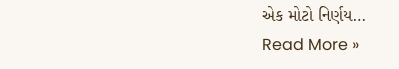એક મોટો નિર્ણય…
Read More »